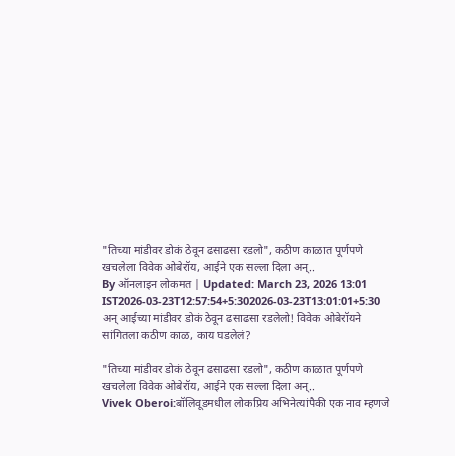"तिच्या मांडीवर डोकं ठेवून ढसाढसा रडलो", कठीण काळात पूर्णपणे खचलेला विवेक ओबेरॉय, आईने एक सल्ला दिला अन्..
By ऑनलाइन लोकमत | Updated: March 23, 2026 13:01 IST2026-03-23T12:57:54+5:302026-03-23T13:01:01+5:30
अन् आईच्या मांडीवर डोकं ठेवून ढसाढसा रडलेलो! विवेक ओबेरॉयने सांगितला कठीण काळ, काय घडलेलं?

"तिच्या मांडीवर डोकं ठेवून ढसाढसा रडलो", कठीण काळात पूर्णपणे खचलेला विवेक ओबेरॉय, आईने एक सल्ला दिला अन्..
Vivek Oberoi:बॉलिवूडमधील लोकप्रिय अभिनेत्यांपैकी एक नाव म्हणजे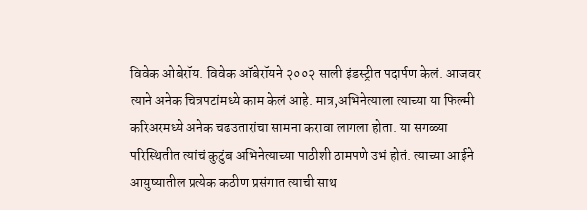विवेक ओबेरॉय. विवेक ऑबेरॉयने २००२ साली इंडस्ट्रीत पदार्पण केलं. आजवर त्याने अनेक चित्रपटांमध्ये काम केलं आहे. मात्र,अभिनेत्याला त्याच्या या फिल्मी करिअरमध्ये अनेक चढउतारांचा सामना करावा लागला होता. या सगळ्या परिस्थितीत त्यांचं कुटुंब अभिनेत्याच्या पाठीशी ठामपणे उभं होतं. त्याच्या आईने आयुष्यातील प्रत्येक कठीण प्रसंगात त्याची साथ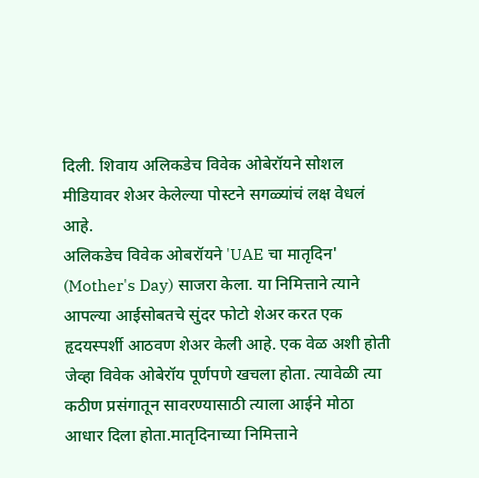दिली. शिवाय अलिकडेच विवेक ओबेरॉयने सोशल मीडियावर शेअर केलेल्या पोस्टने सगळ्यांचं लक्ष वेधलं आहे.
अलिकडेच विवेक ओबरॉयने 'UAE चा मातृदिन' (Mother's Day) साजरा केला. या निमित्ताने त्याने आपल्या आईसोबतचे सुंदर फोटो शेअर करत एक हृदयस्पर्शी आठवण शेअर केली आहे. एक वेळ अशी होती जेव्हा विवेक ओबेरॉय पूर्णपणे खचला होता. त्यावेळी त्या कठीण प्रसंगातून सावरण्यासाठी त्याला आईने मोठा आधार दिला होता.मातृदिनाच्या निमित्ताने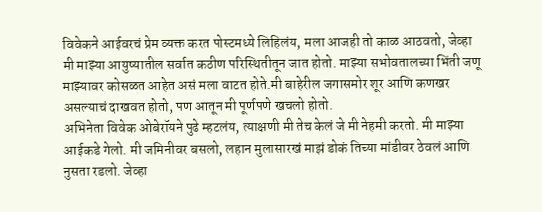विवेकने आईवरचं प्रेम व्यक्त करत पोस्टमध्ये लिहिलंय, मला आजही तो काळ आठवतो, जेव्हा मी माझ्या आयुष्यातील सर्वात कठीण परिस्थितीतून जात होतो. माझ्या सभोवतालच्या भिंती जणू माझ्यावर कोसळत आहेत असं मला वाटत होते.मी बाहेरील जगासमोर शूर आणि कणखर असल्याचं दाखवत होतो, पण आतून मी पूर्णपणे खचलो होतो.
अभिनेता विवेक ओबेरॉयने पुढे म्हटलंय, त्याक्षणी मी तेच केलं जे मी नेहमी करतो. मी माझ्या आईकडे गेलो. मी जमिनीवर बसलो, लहान मुलासारखं माझं डोकं तिच्या मांडीवर ठेवलं आणि नुसता रडलो. जेव्हा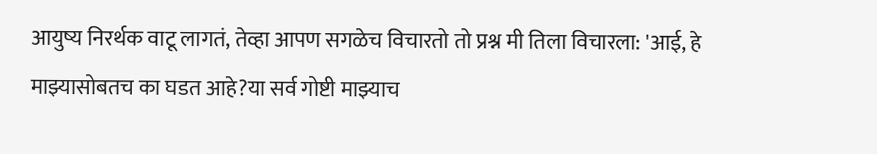आयुष्य निरर्थक वाटू लागतं, तेव्हा आपण सगळेच विचारतो तो प्रश्न मी तिला विचारला: 'आई, हे माझ्यासोबतच का घडत आहे?या सर्व गोष्टी माझ्याच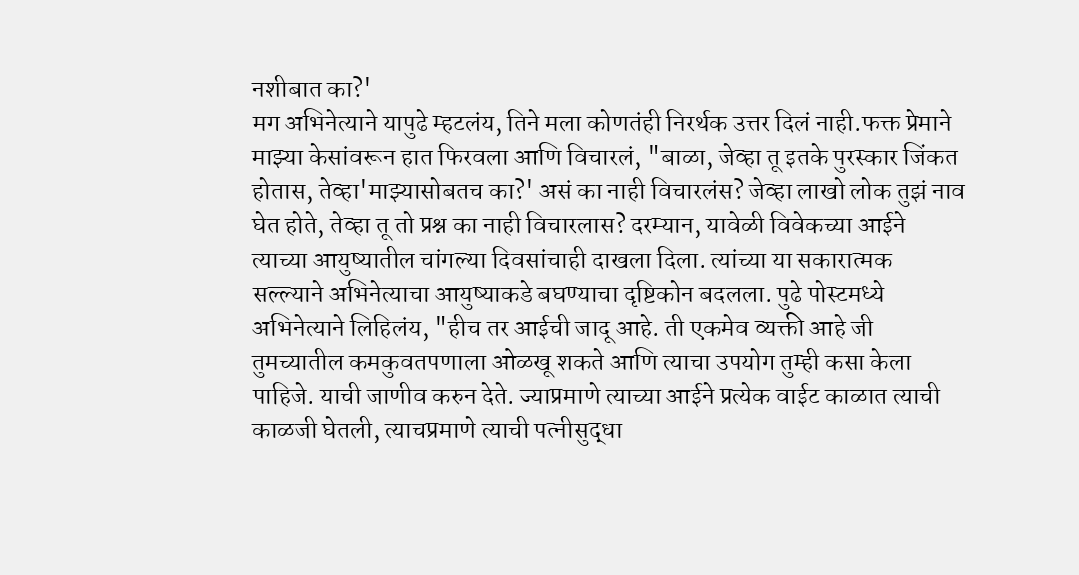नशीबात का?'
मग अभिनेत्याने यापुढे म्हटलंय, तिने मला कोणतंही निरर्थक उत्तर दिलं नाही.फक्त प्रेमाने माझ्या केसांवरून हात फिरवला आणि विचारलं, "बाळा, जेव्हा तू इतके पुरस्कार जिंकत होतास, तेव्हा'माझ्यासोबतच का?' असं का नाही विचारलंस? जेव्हा लाखो लोक तुझं नाव घेत होते, तेव्हा तू तो प्रश्न का नाही विचारलास? दरम्यान, यावेळी विवेकच्या आईने त्याच्या आयुष्यातील चांगल्या दिवसांचाही दाखला दिला. त्यांच्या या सकारात्मक सल्ल्याने अभिनेत्याचा आयुष्याकडे बघण्याचा दृष्टिकोन बदलला. पुढे पोस्टमध्ये अभिनेत्याने लिहिलंय, "हीच तर आईची जादू आहे. ती एकमेव व्यक्ती आहे जी तुमच्यातील कमकुवतपणाला ओळखू शकते आणि त्याचा उपयोग तुम्ही कसा केला पाहिजे. याची जाणीव करुन देते. ज्याप्रमाणे त्याच्या आईने प्रत्येक वाईट काळात त्याची काळजी घेतली, त्याचप्रमाणे त्याची पत्नीसुद्धा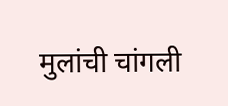मुलांची चांगली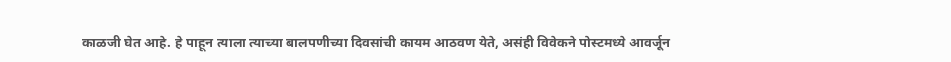काळजी घेत आहे. हे पाहून त्याला त्याच्या बालपणीच्या दिवसांची कायम आठवण येते, असंही विवेकने पोस्टमध्ये आवर्जून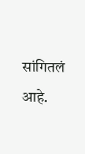सांगितलं आहे.